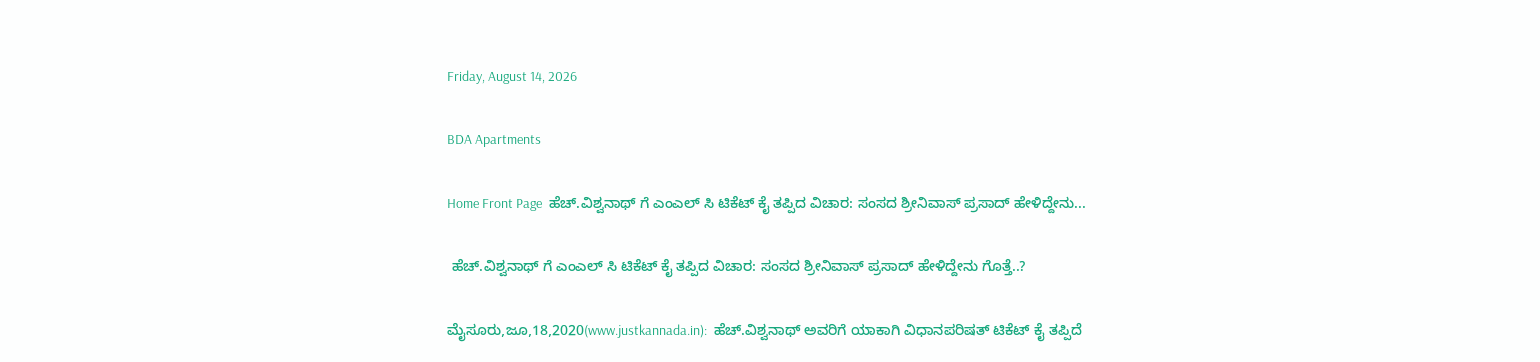Friday, August 14, 2026

BDA Apartments

Home Front Page  ಹೆಚ್.ವಿಶ್ವನಾಥ್ ಗೆ ಎಂಎಲ್ ಸಿ ಟಿಕೆಟ್ ಕೈ ತಪ್ಪಿದ ವಿಚಾರ: ಸಂಸದ ಶ್ರೀನಿವಾಸ್ ಪ್ರಸಾದ್ ಹೇಳಿದ್ದೇನು...

 ಹೆಚ್.ವಿಶ್ವನಾಥ್ ಗೆ ಎಂಎಲ್ ಸಿ ಟಿಕೆಟ್ ಕೈ ತಪ್ಪಿದ ವಿಚಾರ: ಸಂಸದ ಶ್ರೀನಿವಾಸ್ ಪ್ರಸಾದ್ ಹೇಳಿದ್ದೇನು ಗೊತ್ತೆ..?

ಮೈಸೂರು,ಜೂ,18,2020(www.justkannada.in):  ಹೆಚ್.ವಿಶ್ವನಾಥ್ ಅವರಿಗೆ ಯಾಕಾಗಿ ವಿಧಾನಪರಿಷತ್ ಟಿಕೆಟ್ ಕೈ ತಪ್ಪಿದೆ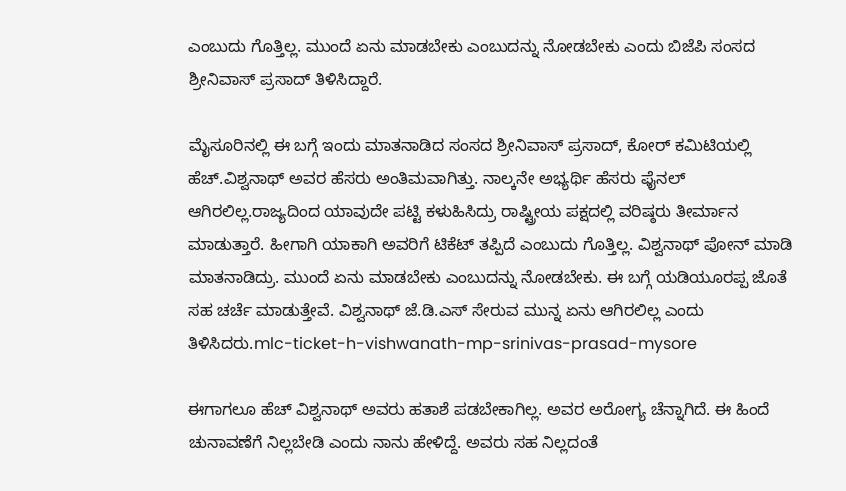ಎಂಬುದು ಗೊತ್ತಿಲ್ಲ. ಮುಂದೆ ಏನು ಮಾಡಬೇಕು ಎಂಬುದನ್ನು ನೋಡಬೇಕು ಎಂದು ಬಿಜೆಪಿ ಸಂಸದ ಶ್ರೀನಿವಾಸ್ ಪ್ರಸಾದ್ ತಿಳಿಸಿದ್ದಾರೆ.

ಮೈಸೂರಿನಲ್ಲಿ ಈ ಬಗ್ಗೆ ಇಂದು ಮಾತನಾಡಿದ ಸಂಸದ ಶ್ರೀನಿವಾಸ್ ಪ್ರಸಾದ್, ಕೋರ್ ಕಮಿಟಿಯಲ್ಲಿ  ಹೆಚ್.ವಿಶ್ವನಾಥ್ ಅವರ ಹೆಸರು ಅಂತಿಮವಾಗಿತ್ತು. ನಾಲ್ಕನೇ ಅಭ್ಯರ್ಥಿ ಹೆಸರು ಫೈನಲ್ ಆಗಿರಲಿಲ್ಲ.ರಾಜ್ಯದಿಂದ ಯಾವುದೇ ಪಟ್ಟಿ ಕಳುಹಿಸಿದ್ರು ರಾಷ್ಟ್ರೀಯ ಪಕ್ಷದಲ್ಲಿ ವರಿಷ್ಠರು ತೀರ್ಮಾನ ಮಾಡುತ್ತಾರೆ. ಹೀಗಾಗಿ ಯಾಕಾಗಿ ಅವರಿಗೆ ಟಿಕೆಟ್ ತಪ್ಪಿದೆ ಎಂಬುದು ಗೊತ್ತಿಲ್ಲ. ವಿಶ್ವನಾಥ್ ಪೋನ್ ಮಾಡಿ ಮಾತನಾಡಿದ್ರು. ಮುಂದೆ ಏನು ಮಾಡಬೇಕು ಎಂಬುದನ್ನು ನೋಡಬೇಕು. ಈ ಬಗ್ಗೆ ಯಡಿಯೂರಪ್ಪ ಜೊತೆ ಸಹ ಚರ್ಚೆ ಮಾಡುತ್ತೇವೆ. ವಿಶ್ವನಾಥ್ ಜೆ.ಡಿ.ಎಸ್ ಸೇರುವ ಮುನ್ನ ಏನು ಆಗಿರಲಿಲ್ಲ ಎಂದು ತಿಳಿಸಿದರು.mlc-ticket-h-vishwanath-mp-srinivas-prasad-mysore

ಈಗಾಗಲೂ ಹೆಚ್ ವಿಶ್ವನಾಥ್ ಅವರು ಹತಾಶೆ ಪಡಬೇಕಾಗಿಲ್ಲ. ಅವರ ಅರೋಗ್ಯ ಚೆನ್ನಾಗಿದೆ. ಈ ಹಿಂದೆ ಚುನಾವಣೆಗೆ ನಿಲ್ಲಬೇಡಿ ಎಂದು ನಾನು ಹೇಳಿದ್ದೆ. ಅವರು ಸಹ ನಿಲ್ಲದಂತೆ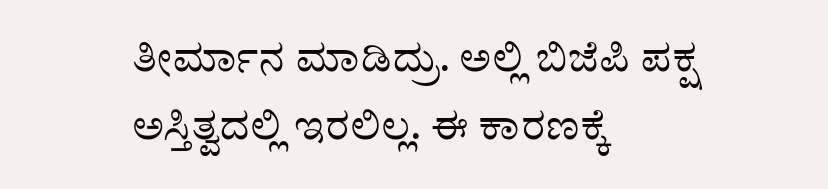ತೀರ್ಮಾನ‌ ಮಾಡಿದ್ರು. ಅಲ್ಲಿ ಬಿಜೆಪಿ ಪಕ್ಷ ಅಸ್ತಿತ್ವದಲ್ಲಿ ಇರಲಿಲ್ಲ. ಈ ಕಾರಣಕ್ಕೆ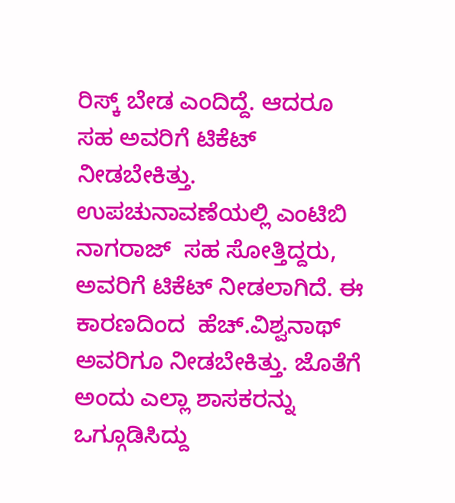ರಿಸ್ಕ್ ಬೇಡ ಎಂದಿದ್ದೆ. ಆದರೂ ಸಹ ಅವರಿಗೆ ಟಿಕೆಟ್ ನೀಡಬೇಕಿತ್ತು. ಉಪಚುನಾವಣೆಯಲ್ಲಿ ಎಂಟಿಬಿ ನಾಗರಾಜ್  ಸಹ ಸೋತ್ತಿದ್ದರು, ಅವರಿಗೆ ಟಿಕೆಟ್ ನೀಡಲಾಗಿದೆ. ಈ ಕಾರಣದಿಂದ  ಹೆಚ್.ವಿಶ್ವನಾಥ್ ಅವರಿಗೂ ನೀಡಬೇಕಿತ್ತು. ಜೊತೆಗೆ ಅಂದು ಎಲ್ಲಾ ಶಾಸಕರನ್ನು ಒಗ್ಗೂಡಿಸಿದ್ದು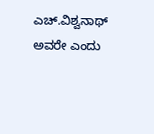ಎಚ್.ವಿಶ್ವನಾಥ್ ಅವರೇ ಎಂದು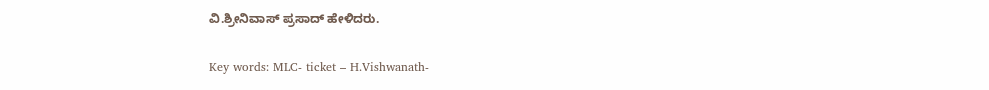ವಿ.ಶ್ರೀನಿವಾಸ್ ಪ್ರಸಾದ್ ಹೇಳಿದರು.

Key words: MLC- ticket – H.Vishwanath-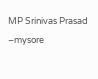MP Srinivas Prasad –mysore